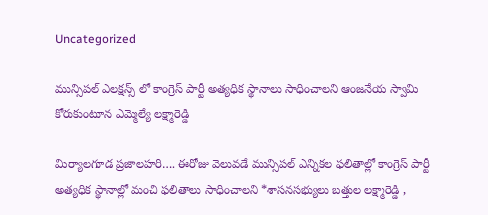Uncategorized

మున్సిపల్ ఎలక్షన్స్ లో కాంగ్రెస్ పార్టీ అత్యధిక స్థానాలు సాధించాలని ఆంజనేయ స్వామి కోరుకుంటూన ఎమ్మెల్యే లక్ష్మారెడ్డి

మిర్యాలగూడ ప్రజాలహరి…. ఈరోజు వెలువడే మున్సిపల్ ఎన్నికల ఫలితాల్లో కాంగ్రెస్ పార్టీ అత్యధిక స్థానాల్లో మంచి ఫలితాలు సాధించాలని *శాసనసభ్యులు బత్తుల లక్ష్మారెడ్డి ,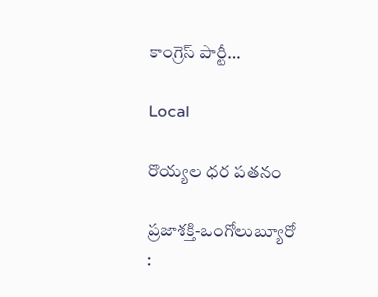కాంగ్రెస్ పార్టీ…

Local

రొయ్యల ధర పతనం

ప్రజాశక్తి-ఒంగోలుబ్యూరో :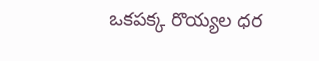ఒకపక్క రొయ్యల ధర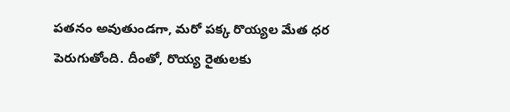పతనం అవుతుండగా, మరో పక్క రొయ్యల మేత ధర పెరుగుతోంది. దీంతో, రొయ్య రైతులకు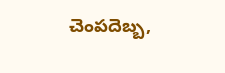చెంపదెబ్బ,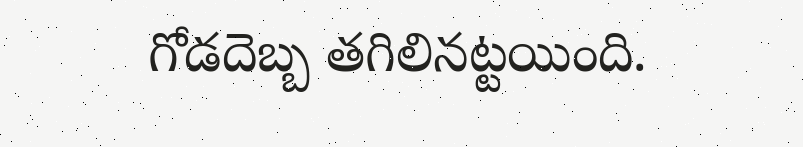గోడదెబ్బ తగిలినట్టయింది.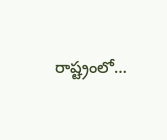రాష్ట్రంలో…